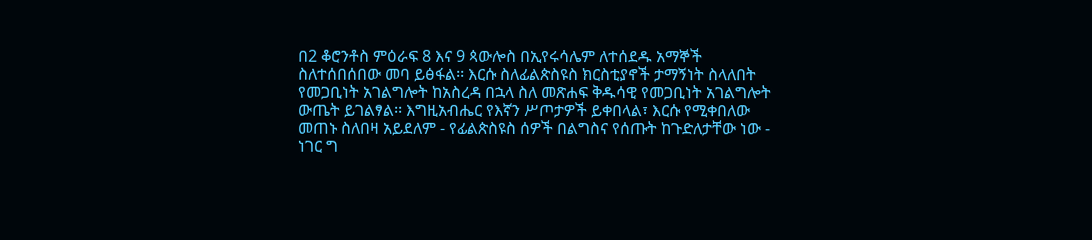በ2 ቆሮንቶስ ምዕራፍ 8 እና 9 ጳውሎስ በኢየሩሳሌም ለተሰደዱ አማኞች ስለተሰበሰበው መባ ይፅፋል፡፡ እርሱ ስለፊልጵስዩስ ክርስቲያኖች ታማኝነት ስላለበት የመጋቢነት አገልግሎት ከአስረዳ በኋላ ስለ መጽሐፍ ቅዱሳዊ የመጋቢነት አገልግሎት ውጤት ይገልፃል፡፡ እግዚአብሔር የእኛን ሥጦታዎች ይቀበላል፣ እርሱ የሚቀበለው መጠኑ ስለበዛ አይደለም - የፊልጵስዩስ ሰዎች በልግስና የሰጡት ከጉድለታቸው ነው - ነገር ግ